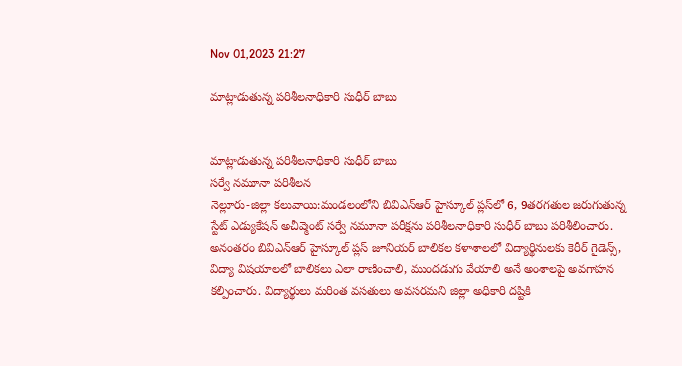Nov 01,2023 21:27

మాట్లాడుతున్న పరిశీలనాధికారి సుధీర్‌ బాబు


మాట్లాడుతున్న పరిశీలనాధికారి సుధీర్‌ బాబు
సర్వే నమూనా పరిశీలన
నెల్లూరు-జిల్లా కలువాయి:మండలంలోని బివిఎన్‌ఆర్‌ హైస్కూల్‌ ప్లస్‌లో 6, 9తరగతుల జరుగుతున్న స్టేట్‌ ఎడ్యుకేషన్‌ అచీవ్మెంట్‌ సర్వే నమూనా పరీక్షను పరిశీలనాధికారి సుధీర్‌ బాబు పరిశీలించారు. అనంతరం బివిఎన్‌ఆర్‌ హైస్కూల్‌ ప్లస్‌ జూనియర్‌ బాలికల కళాశాలలో విద్యార్థినులకు కెరీర్‌ గైడెన్స్‌, విద్యా విషయాలలో బాలికలు ఎలా రాణించాలి, ముందడుగు వేయాలి అనే అంశాలపై అవగాహన కల్పించారు. విద్యార్థులు మరింత వసతులు అవసరమని జిల్లా అధికారి దష్టికి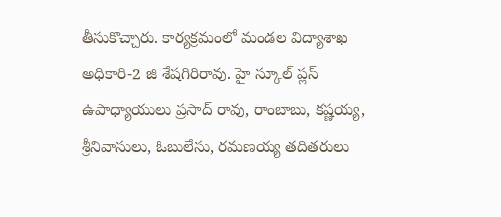తీసుకొచ్చారు. కార్యక్రమంలో మండల విద్యాశాఖ అధికారి-2 జి శేషగిరిరావు. హై స్కూల్‌ ప్లస్‌ ఉపాధ్యాయులు ప్రసాద్‌ రావు, రాంబాబు, కష్ణయ్య, శ్రీనివాసులు, ఓబులేసు, రమణయ్య తదితరులు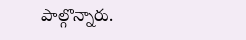పాల్గొన్నారు.